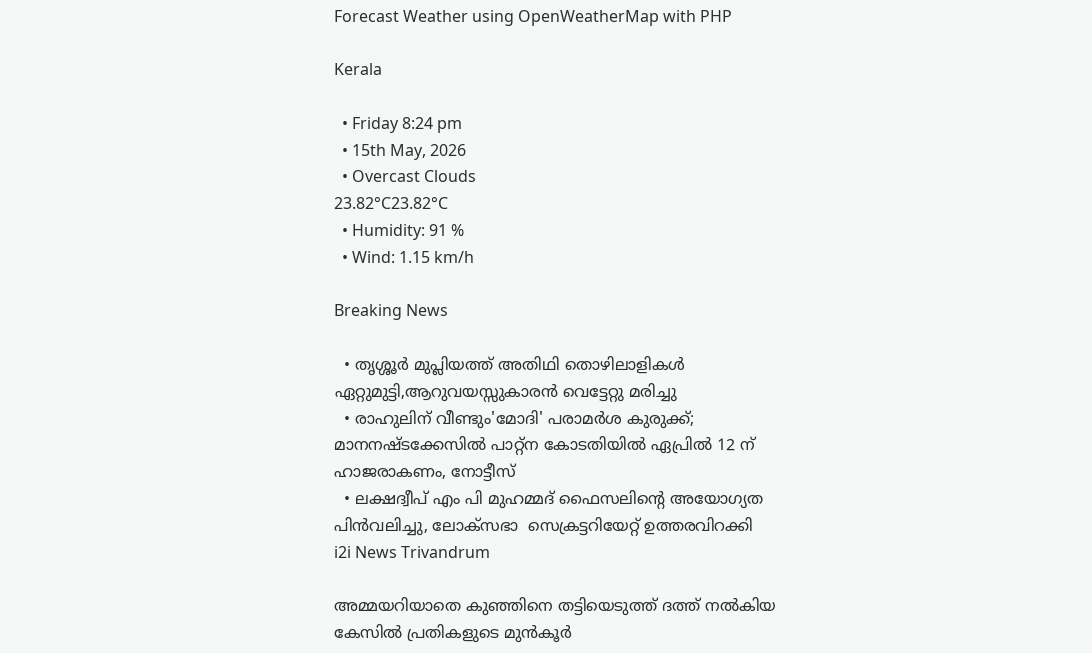Forecast Weather using OpenWeatherMap with PHP

Kerala

  • Friday 8:24 pm
  • 15th May, 2026
  • Overcast Clouds
23.82°C23.82°C
  • Humidity: 91 %
  • Wind: 1.15 km/h

Breaking News

  • തൃശ്ശൂർ മുപ്ലിയത്ത് അതിഥി തൊഴിലാളികൾ ഏറ്റുമുട്ടി,ആറുവയസ്സുകാരൻ വെട്ടേറ്റു മരിച്ചു
  • രാഹുലിന് വീണ്ടും'മോദി' പരാമര്‍ശ കുരുക്ക്; മാനനഷ്ടക്കേസിൽ പാറ്റ്ന കോടതിയിൽ ഏപ്രിൽ 12 ന് ഹാജരാകണം, നോട്ടീസ്
  • ലക്ഷദ്വീപ് എം പി മുഹമ്മദ് ഫൈസലിൻ്റെ അയോഗ്യത പിൻവലിച്ചു, ലോക്സഭാ  സെക്രട്ടറിയേറ്റ് ഉത്തരവിറക്കി
i2i News Trivandrum

അമ്മയറിയാതെ കുഞ്ഞിനെ തട്ടിയെടുത്ത് ദത്ത് നൽകിയ കേസിൽ പ്രതികളുടെ മുൻ‌കൂർ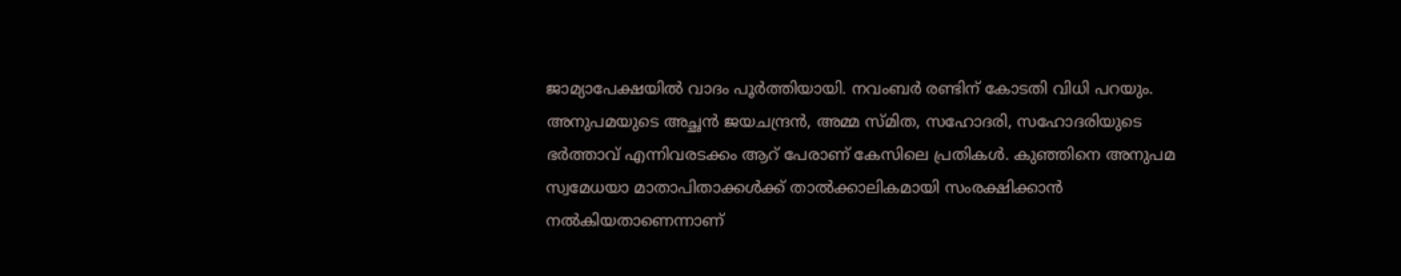ജാമ്യാപേക്ഷയിൽ വാദം പൂർത്തിയായി. നവംബർ രണ്ടിന് കോടതി വിധി പറയും. അനുപമയുടെ അച്ഛൻ ജയചന്ദ്രൻ, അമ്മ സ്മിത, സഹോദരി, സഹോദരിയുടെ ഭർത്താവ് എന്നിവരടക്കം ആറ് പേരാണ് കേസിലെ പ്രതികൾ. കുഞ്ഞിനെ അനുപമ സ്വമേധയാ മാതാപിതാക്കൾക്ക് താൽക്കാലികമായി സംരക്ഷിക്കാൻ നൽകിയതാണെന്നാണ്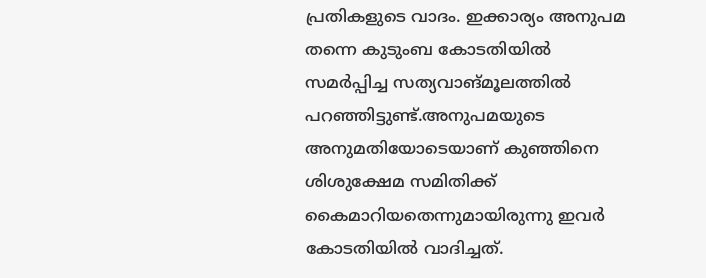പ്രതികളുടെ വാദം. ഇക്കാര്യം അനുപമ തന്നെ കുടുംബ കോടതിയിൽ സമർപ്പിച്ച സത്യവാങ്‌മൂലത്തിൽ പറഞ്ഞിട്ടുണ്ട്.അനുപമയുടെ അനുമതിയോടെയാണ് കുഞ്ഞിനെ ശിശുക്ഷേമ സമിതിക്ക് കൈമാറിയതെന്നുമായിരുന്നു ഇവർ കോടതിയിൽ വാദിച്ചത്.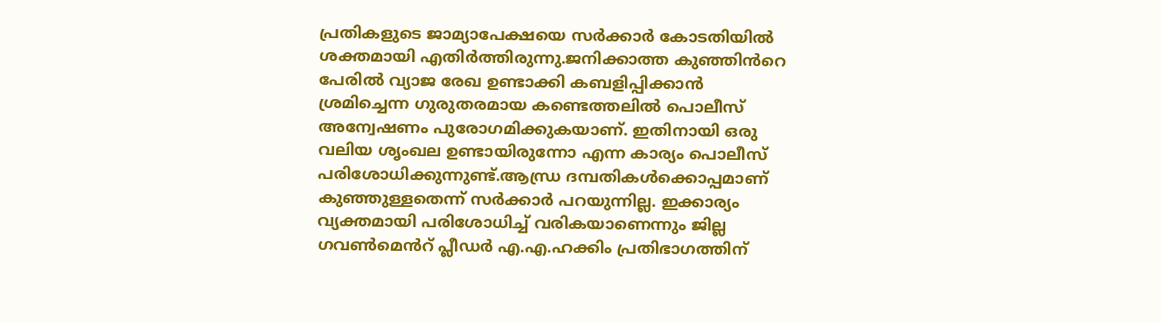പ്രതികളുടെ ജാമ്യാപേക്ഷയെ സർക്കാർ കോടതിയിൽ ശക്തമായി എതിർത്തിരുന്നു.ജനിക്കാത്ത കുഞ്ഞിൻറെ പേരിൽ വ്യാജ രേഖ ഉണ്ടാക്കി കബളിപ്പിക്കാൻ ശ്രമിച്ചെന്ന ഗുരുതരമായ കണ്ടെത്തലിൽ പൊലീസ് അന്വേഷണം പുരോഗമിക്കുകയാണ്. ഇതിനായി ഒരു വലിയ ശൃംഖല ഉണ്ടായിരുന്നോ എന്ന കാര്യം പൊലീസ് പരിശോധിക്കുന്നുണ്ട്.ആന്ധ്ര ദമ്പതികൾക്കൊപ്പമാണ് കുഞ്ഞുള്ളതെന്ന് സർക്കാർ പറയുന്നില്ല. ഇക്കാര്യം വ്യക്തമായി പരിശോധിച്ച് വരികയാണെന്നും ജില്ല ഗവൺമെൻറ് പ്ലീഡർ എ.എ.ഹക്കിം പ്രതിഭാഗത്തിന്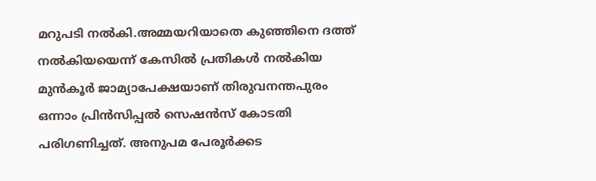മറുപടി നൽകി.അമ്മയറിയാതെ കുഞ്ഞിനെ ദത്ത് നൽകിയയെന്ന് കേസിൽ പ്രതികൾ നൽകിയ മുൻ‌കൂർ ജാമ്യാപേക്ഷയാണ് തിരുവനന്തപുരം ഒന്നാം പ്രിൻസിപ്പൽ സെഷൻസ് കോടതി പരിഗണിച്ചത്. അനുപമ പേരൂർക്കട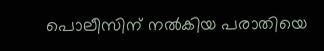പൊലീസിന് നൽകിയ പരാതിയെ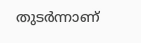തുടർന്നാണ്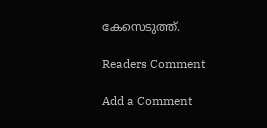കേസെടുത്ത്.

Readers Comment

Add a Comment